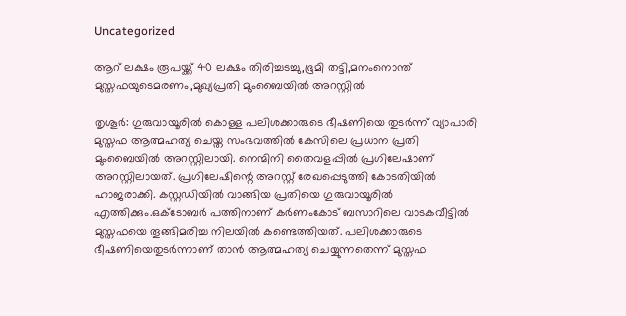Uncategorized

ആറ് ലക്ഷം രൂപയ്ക്ക് 40 ലക്ഷം തിരിച്ചടച്ചു,ഭൂമി തട്ടി,മനംനൊന്ത് മുസ്തഫയുടെമരണം,മുഖ്യപ്രതി മുംബൈയിൽ അറസ്റ്റില്‍

തൃശൂർ: ഗുരുവായൂരിൽ കൊള്ള പലിശക്കാരുടെ ഭീഷണിയെ തുടർന്ന് വ്യാപാരി മുസ്തഫ ആത്മഹത്യ ചെയ്ത സംഭവത്തിൽ കേസിലെ പ്രധാന പ്രതി മുംബൈയിൽ അറസ്റ്റിലായി. നെന്മിനി തൈവളപ്പിൽ പ്രഗിലേഷാണ് അറസ്റ്റിലായത്. പ്രഗിലേഷിന്റെ അറസ്റ്റ് രേഖപ്പെടുത്തി കോടതിയിൽ ഹാജരാക്കി. കസ്റ്റഡിയിൽ വാങ്ങിയ പ്രതിയെ ഗുരുവായൂരിൽ എത്തിക്കും.ഒക്ടോബർ പത്തിനാണ് കർണംകോട് ബസാറിലെ വാടകവീട്ടിൽ മുസ്തഫയെ തൂങ്ങിമരിച്ച നിലയിൽ കണ്ടെത്തിയത്. പലിശക്കാരുടെ ഭീഷണിയെതുടർന്നാണ് താൻ ആത്മഹത്യ ചെയ്യുന്നതെന്ന് മുസ്തഫ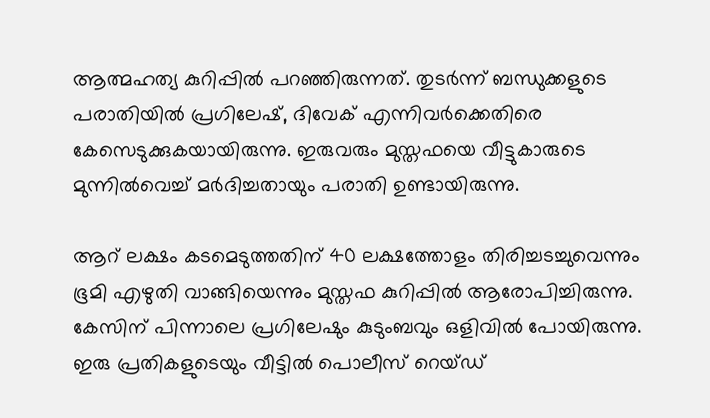ആത്മഹത്യ കുറിപ്പിൽ പറഞ്ഞിരുന്നത്. തുടർന്ന് ബന്ധുക്കളുടെ പരാതിയിൽ പ്രഗിലേഷ്, ദിവേക് എന്നിവർക്കെതിരെ കേസെടുക്കുകയായിരുന്നു. ഇരുവരും മുസ്തഫയെ വീട്ടുകാരുടെ മുന്നിൽവെച്ച് മർദിച്ചതായും പരാതി ഉണ്ടായിരുന്നു.

ആറ് ലക്ഷം കടമെടുത്തതിന് 40 ലക്ഷത്തോളം തിരിച്ചടച്ചുവെന്നും ഭൂമി എഴുതി വാങ്ങിയെന്നും മുസ്തഫ കുറിപ്പിൽ ആരോപിച്ചിരുന്നു. കേസിന് പിന്നാലെ പ്രഗിലേഷും കുടുംബവും ഒളിവിൽ പോയിരുന്നു. ഇരു പ്രതികളുടെയും വീട്ടിൽ പൊലീസ് റെയ്ഡ്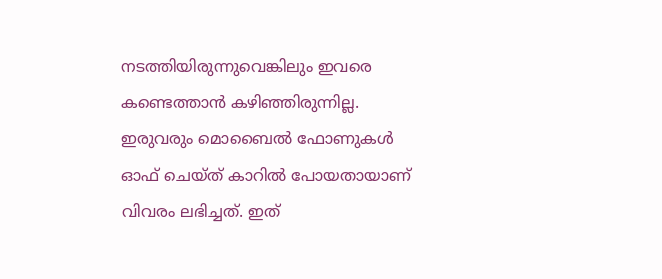നടത്തിയിരുന്നുവെങ്കിലും ഇവരെ കണ്ടെത്താൻ കഴിഞ്ഞിരുന്നില്ല. ഇരുവരും മൊബൈൽ ഫോണുകൾ ഓഫ് ചെയ്ത് കാറിൽ പോയതായാണ് വിവരം ലഭിച്ചത്. ഇത്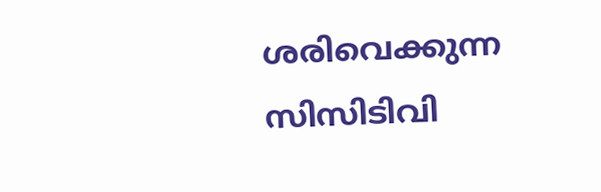ശരിവെക്കുന്ന സിസിടിവി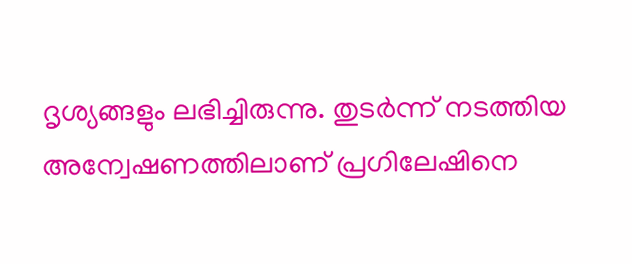ദൃശ്യങ്ങളും ലഭിച്ചിരുന്നു. തുടർന്ന് നടത്തിയ അന്വേഷണത്തിലാണ് പ്രഗിലേഷിനെ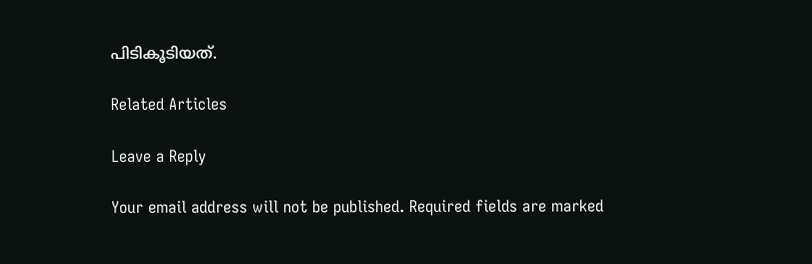പിടികൂടിയത്.

Related Articles

Leave a Reply

Your email address will not be published. Required fields are marked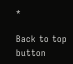*

Back to top button